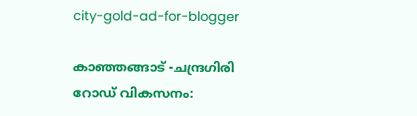city-gold-ad-for-blogger

കാഞ്ഞങ്ങാട് -ചന്ദ്രഗിരി റോഡ് വികസനം: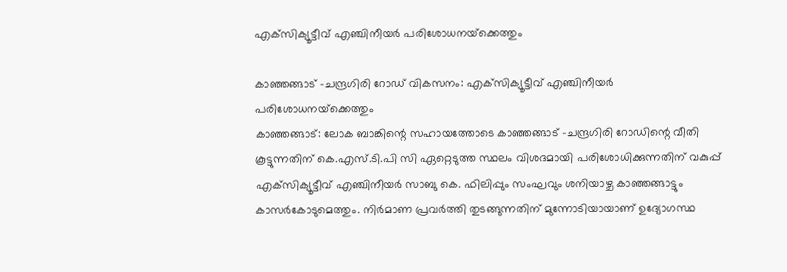എക്‌സിക്യൂട്ടീവ് എഞ്ചിനീയര്‍ പരിശോധനയ്‌ക്കെത്തും

കാഞ്ഞങ്ങാട് -ചന്ദ്രഗിരി റോഡ് വികസനം: എക്‌സിക്യൂട്ടീവ് എഞ്ചിനീയര്‍ പരിശോധനയ്‌ക്കെത്തും
കാഞ്ഞങ്ങാട്: ലോക ബാങ്കിന്റെ സഹായത്തോടെ കാഞ്ഞങ്ങാട് -ചന്ദ്രഗിരി റോഡിന്റെ വീതി കൂട്ടുന്നതിന് കെ.എസ്.ടി.പി സി ഏറ്റെടുത്ത സ്ഥലം വിശദമായി പരിശോധിക്കുന്നതിന് വകുപ്പ് എക്‌സിക്യൂട്ടീവ് എഞ്ചിനീയര്‍ സാബു കെ. ഫിലിപ്പും സംഘവും ശനിയാഴ്ച കാഞ്ഞങ്ങാട്ടും കാസര്‍കോടുമെത്തും. നിര്‍മാണ പ്രവര്‍ത്തി തുടങ്ങുന്നതിന് മുന്നോടിയായാണ് ഉദ്യോഗസ്ഥ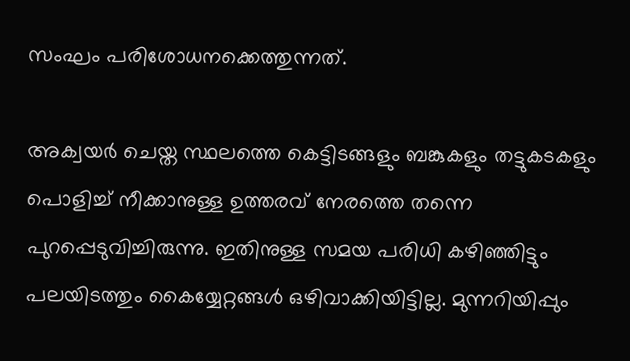സംഘം പരിശോധനക്കെത്തുന്നത്.

അക്വയര്‍ ചെയ്ത സ്ഥലത്തെ കെട്ടിടങ്ങളും ബങ്കുകളും തട്ടുകടകളും പൊളിച്ച് നീക്കാനുള്ള ഉത്തരവ് നേരത്തെ തന്നെ പുറപ്പെടുവിച്ചിരുന്നു. ഇതിനുള്ള സമയ പരിധി കഴിഞ്ഞിട്ടും പലയിടത്തും കൈയ്യേറ്റങ്ങള്‍ ഒഴിവാക്കിയിട്ടില്ല. മുന്നറിയിപ്പും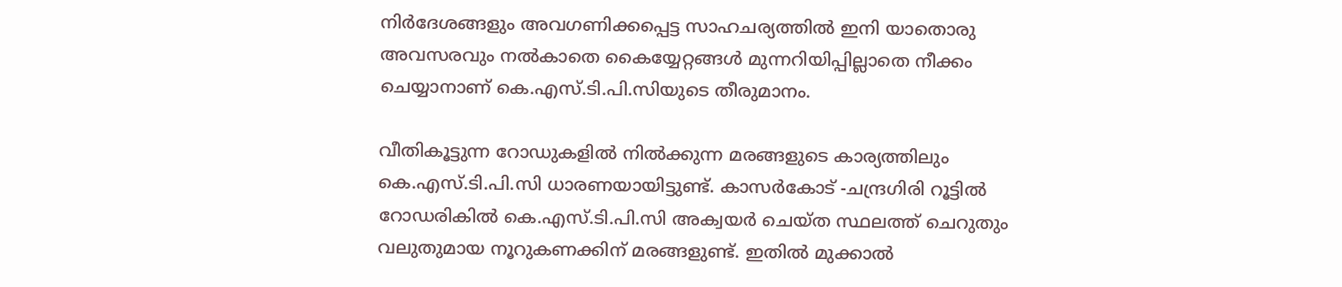നിര്‍ദേശങ്ങളും അവഗണിക്കപ്പെട്ട സാഹചര്യത്തില്‍ ഇനി യാതൊരു അവസരവും നല്‍കാതെ കൈയ്യേറ്റങ്ങള്‍ മുന്നറിയിപ്പില്ലാതെ നീക്കം ചെയ്യാനാണ് കെ.എസ്.ടി.പി.സിയുടെ തീരുമാനം.

വീതികൂട്ടുന്ന റോഡുകളില്‍ നില്‍ക്കുന്ന മരങ്ങളുടെ കാര്യത്തിലും കെ.എസ്.ടി.പി.സി ധാരണയായിട്ടുണ്ട്. കാസര്‍കോട് -ചന്ദ്രഗിരി റൂട്ടില്‍ റോഡരികില്‍ കെ.എസ്.ടി.പി.സി അക്വയര്‍ ചെയ്ത സ്ഥലത്ത് ചെറുതും വലുതുമായ നൂറുകണക്കിന് മരങ്ങളുണ്ട്. ഇതില്‍ മുക്കാല്‍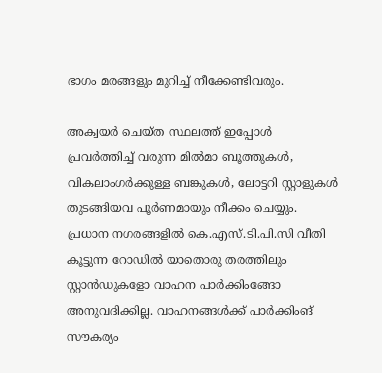ഭാഗം മരങ്ങളും മുറിച്ച് നീക്കേണ്ടിവരും.

അക്വയര്‍ ചെയ്ത സ്ഥലത്ത് ഇപ്പോള്‍ പ്രവര്‍ത്തിച്ച് വരുന്ന മില്‍മാ ബൂത്തുകള്‍, വികലാംഗര്‍ക്കുള്ള ബങ്കുകള്‍, ലോട്ടറി സ്റ്റാളുകള്‍ തുടങ്ങിയവ പൂര്‍ണമായും നീക്കം ചെയ്യും. പ്രധാന നഗരങ്ങളില്‍ കെ.എസ്.ടി.പി.സി വീതി കൂട്ടുന്ന റോഡില്‍ യാതൊരു തരത്തിലും സ്റ്റാന്‍ഡുകളോ വാഹന പാര്‍ക്കിംങ്ങോ അനുവദിക്കില്ല. വാഹനങ്ങള്‍ക്ക് പാര്‍ക്കിംങ് സൗകര്യം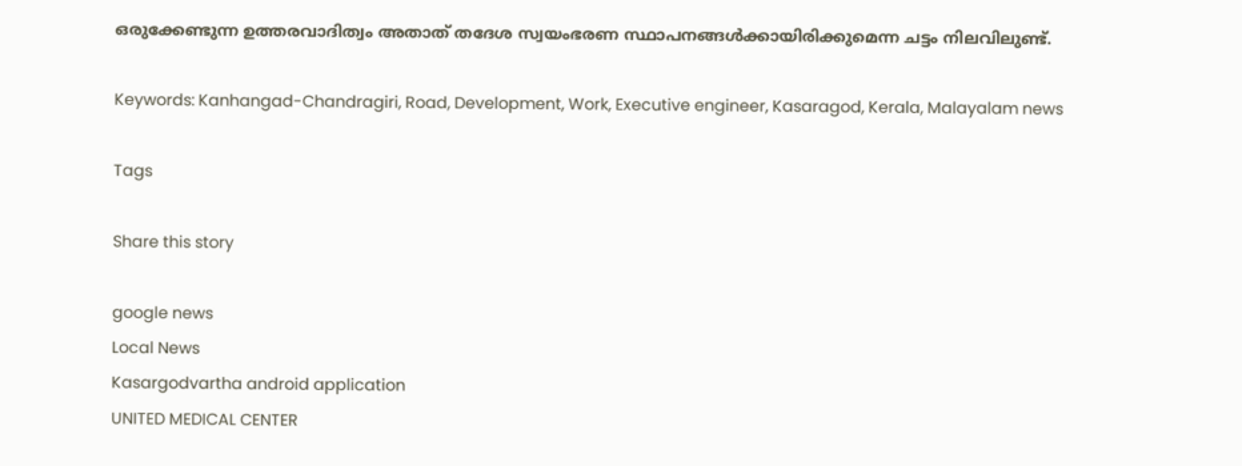ഒരുക്കേണ്ടുന്ന ഉത്തരവാദിത്വം അതാത് തദേശ സ്വയംഭരണ സ്ഥാപനങ്ങള്‍ക്കായിരിക്കുമെന്ന ചട്ടം നിലവിലുണ്ട്.

Keywords: Kanhangad-Chandragiri, Road, Development, Work, Executive engineer, Kasaragod, Kerala, Malayalam news

Tags

Share this story

google news
Local News
Kasargodvartha android application
UNITED MEDICAL CENTER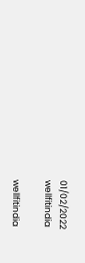01/02/2022
wellfitindia

wellfitindia